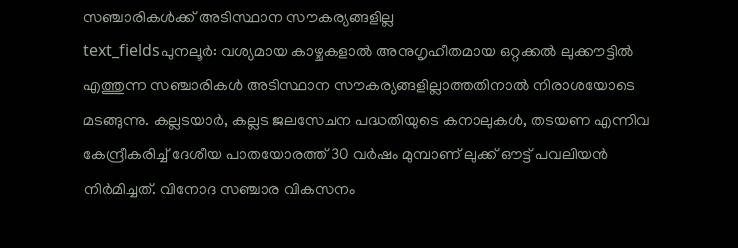സഞ്ചാരികൾക്ക് അടിസ്ഥാന സൗകര്യങ്ങളില്ല
text_fieldsപുനലൂർ: വശ്യമായ കാഴ്ചകളാൽ അനുഗൃഹീതമായ ഒറ്റക്കൽ ലുക്കൗട്ടിൽ എത്തുന്ന സഞ്ചാരികൾ അടിസ്ഥാന സൗകര്യങ്ങളില്ലാത്തതിനാൽ നിരാശയോടെ മടങ്ങുന്നു. കല്ലടയാർ, കല്ലട ജലസേചന പദ്ധതിയുടെ കനാലുകൾ, തടയണ എന്നിവ കേന്ദ്രീകരിച്ച് ദേശീയ പാതയോരത്ത് 30 വർഷം മുമ്പാണ് ലുക്ക് ഔട്ട് പവലിയൻ നിർമിച്ചത്. വിനോദ സഞ്ചാര വികസനം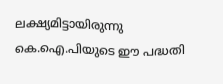ലക്ഷ്യമിട്ടായിരുന്നു കെ.ഐ.പിയുടെ ഈ പദ്ധതി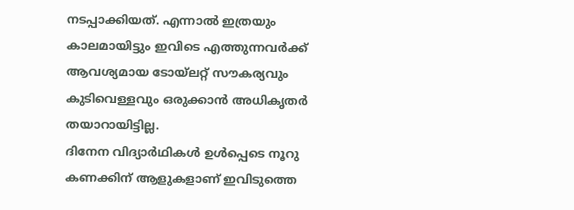നടപ്പാക്കിയത്. എന്നാൽ ഇത്രയും കാലമായിട്ടും ഇവിടെ എത്തുന്നവർക്ക് ആവശ്യമായ ടോയ്ലറ്റ് സൗകര്യവും കുടിവെള്ളവും ഒരുക്കാൻ അധികൃതർ തയാറായിട്ടില്ല.
ദിനേന വിദ്യാർഥികൾ ഉൾപ്പെടെ നൂറു കണക്കിന് ആളുകളാണ് ഇവിടുത്തെ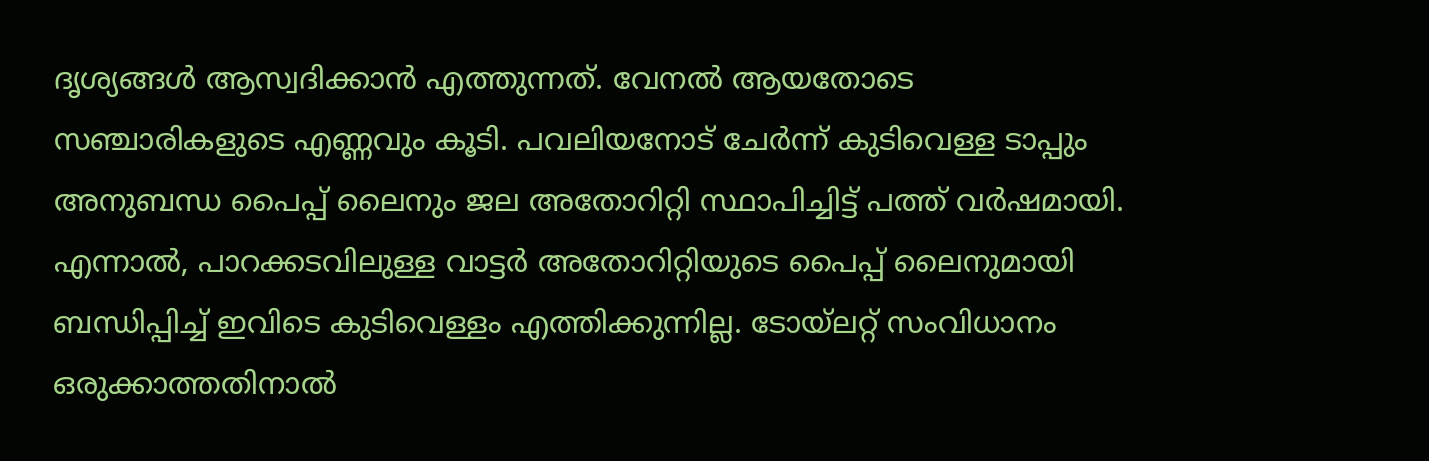ദൃശ്യങ്ങൾ ആസ്വദിക്കാൻ എത്തുന്നത്. വേനൽ ആയതോടെ സഞ്ചാരികളുടെ എണ്ണവും കൂടി. പവലിയനോട് ചേർന്ന് കുടിവെള്ള ടാപ്പും അനുബന്ധ പൈപ്പ് ലൈനും ജല അതോറിറ്റി സ്ഥാപിച്ചിട്ട് പത്ത് വർഷമായി. എന്നാൽ, പാറക്കടവിലുള്ള വാട്ടർ അതോറിറ്റിയുടെ പൈപ്പ് ലൈനുമായി ബന്ധിപ്പിച്ച് ഇവിടെ കുടിവെള്ളം എത്തിക്കുന്നില്ല. ടോയ്ലറ്റ് സംവിധാനം ഒരുക്കാത്തതിനാൽ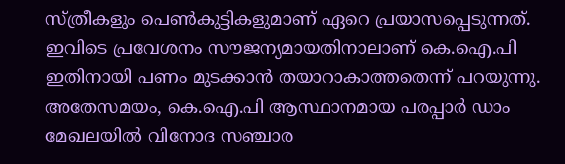സ്ത്രീകളും പെൺകുട്ടികളുമാണ് ഏറെ പ്രയാസപ്പെടുന്നത്. ഇവിടെ പ്രവേശനം സൗജന്യമായതിനാലാണ് കെ.ഐ.പി ഇതിനായി പണം മുടക്കാൻ തയാറാകാത്തതെന്ന് പറയുന്നു. അതേസമയം, കെ.ഐ.പി ആസ്ഥാനമായ പരപ്പാർ ഡാം മേഖലയിൽ വിനോദ സഞ്ചാര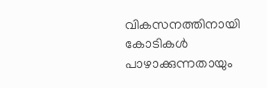വികസനത്തിനായി കോടികൾ പാഴാക്കുന്നതായും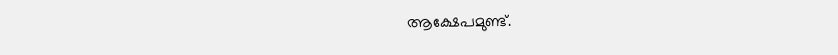ആക്ഷേപമുണ്ട്.